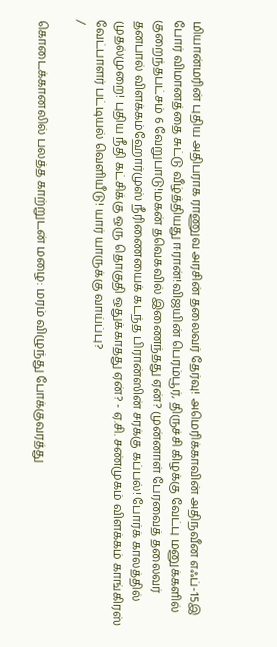மியான்மரின் புதிய அதிபராக ராணுவ அரசின் தலைவர் தேர்வு! அமெரிக்காவின் அதிநவீன எஃப்-15இ போர் விமானத்தை சுட்டு வீழ்த்தியது ஈரான்!விஜயின் பெரம்பூர், திருச்சி கிழக்கு வேட்பு மனுக்களில் குறைந்தபட்சம் 6 வேறுபாடு!மகன் தவெகவில் இணைந்தது ஏன்? முன்னாள் பேரவைத் தலைவர் தனபால் விளக்கம்ஹோர்முஸ் நீரிணையைக் கடந்த பிரான்ஸின் சரக்கு கப்பல்! போர்க் காலத்தில் முதல்முறை! புதிய நீதி கட்சிக்கு ஒரு தொகுதி ஒதுக்காதது ஏன்? - ஏ.சி. சண்முகம் விளக்கம் காங்கிரஸ் வேட்பாளர் பட்டியல் வெளியீடு! யார் யாருக்கு வாய்ப்பு?
/

கொடைக்கானலில் பலத்த காற்றுடன் மழை: மரம் விழுந்து போக்குவரத்து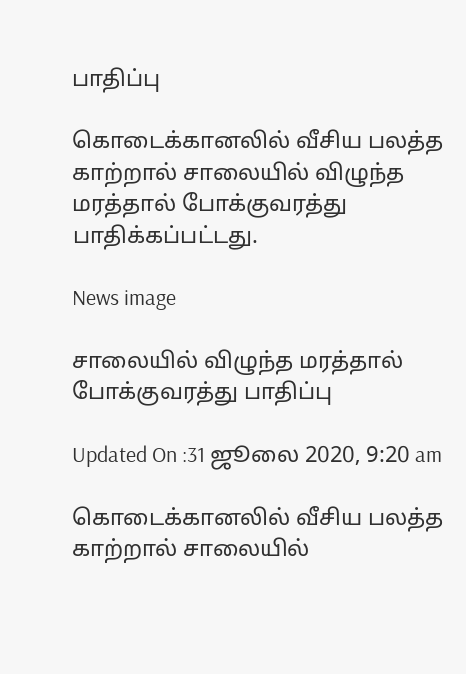பாதிப்பு

கொடைக்கானலில் வீசிய பலத்த காற்றால் சாலையில் விழுந்த மரத்தால் போக்குவரத்து பாதிக்கப்பட்டது.

News image

சாலையில் விழுந்த மரத்தால் போக்குவரத்து பாதிப்பு

Updated On :31 ஜூலை 2020, 9:20 am

கொடைக்கானலில் வீசிய பலத்த காற்றால் சாலையில்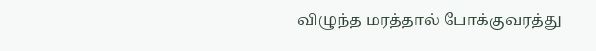விழுந்த மரத்தால் போக்குவரத்து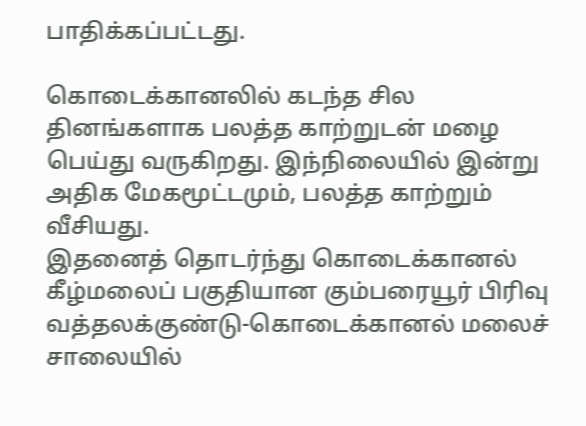பாதிக்கப்பட்டது.

கொடைக்கானலில் கடந்த சில தினங்களாக பலத்த காற்றுடன் மழை பெய்து வருகிறது. இந்நிலையில் இன்று அதிக மேகமூட்டமும், பலத்த காற்றும் வீசியது.
இதனைத் தொடர்ந்து கொடைக்கானல் கீழ்மலைப் பகுதியான கும்பரையூர் பிரிவு வத்தலக்குண்டு-கொடைக்கானல் மலைச் சாலையில்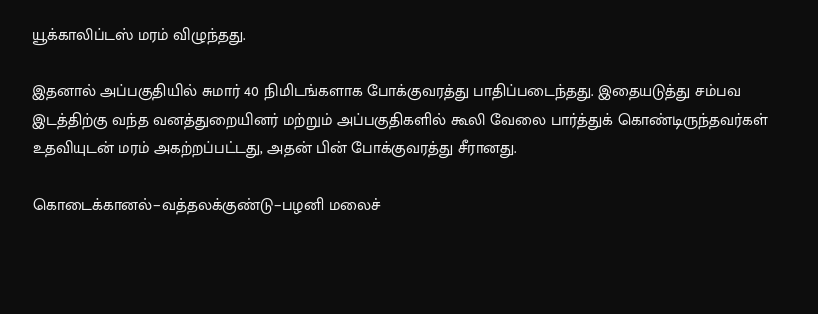யூக்காலிப்டஸ் மரம் விழுந்தது.

இதனால் அப்பகுதியில் சுமார் 40 நிமிடங்களாக போக்குவரத்து பாதிப்படைந்தது. இதையடுத்து சம்பவ இடத்திற்கு வந்த வனத்துறையினர் மற்றும் அப்பகுதிகளில் கூலி வேலை பார்த்துக் கொண்டிருந்தவர்கள் உதவியுடன் மரம் அகற்றப்பட்டது, அதன் பின் போக்குவரத்து சீரானது.

கொடைக்கானல்−வத்தலக்குண்டு−பழனி மலைச்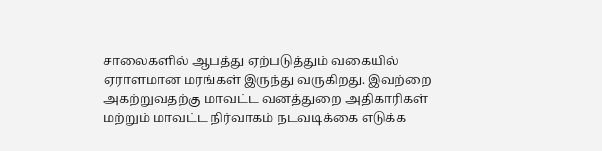சாலைகளில் ஆபத்து ஏற்படுத்தும் வகையில் ஏராளமான மரங்கள் இருந்து வருகிறது. இவற்றை அகற்றுவதற்கு மாவட்ட வனத்துறை அதிகாரிகள் மற்றும் மாவட்ட நிர்வாகம் நடவடிக்கை எடுக்க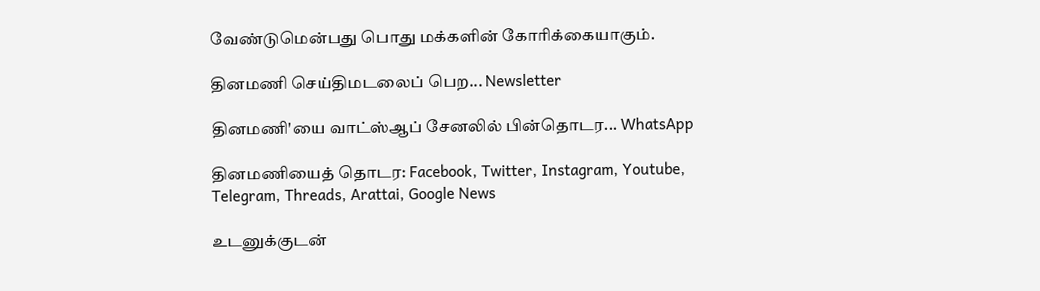வேண்டுமென்பது பொது மக்களின் கோரிக்கையாகும்.

தினமணி செய்திமடலைப் பெற... Newsletter

தினமணி'யை வாட்ஸ்ஆப் சேனலில் பின்தொடர... WhatsApp

தினமணியைத் தொடர: Facebook, Twitter, Instagram, Youtube, Telegram, Threads, Arattai, Google News

உடனுக்குடன்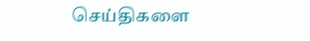செய்திகளை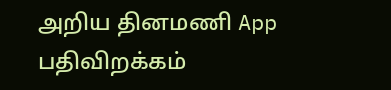அறிய தினமணி App பதிவிறக்கம்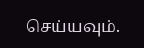செய்யவும்.